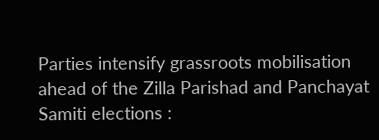Parties intensify grassroots mobilisation ahead of the Zilla Parishad and Panchayat Samiti elections :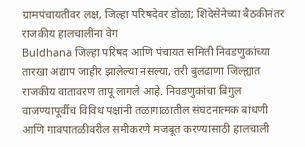ग्रामपंचायतींवर लक्ष, जिल्हा परिषदेवर डोळा; शिंदेसेनेच्या बैठकीनंतर राजकीय हालचालींना वेग
Buldhana जिल्हा परिषद आणि पंचायत समिती निवडणुकांच्या तारखा अद्याप जाहीर झालेल्या नसल्या, तरी बुलढाणा जिल्ह्यात राजकीय वातावरण तापू लागले आहे. निवडणुकांचा बिगुल वाजण्यापूर्वीच विविध पक्षांनी तळागाळातील संघटनात्मक बांधणी आणि गावपातळीवरील समीकरणे मजबूत करण्यासाठी हालचाली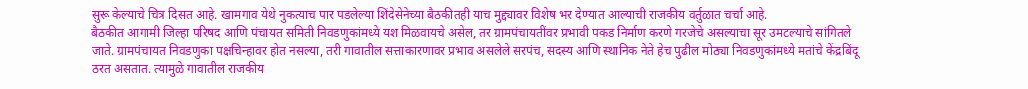सुरू केल्याचे चित्र दिसत आहे. खामगाव येथे नुकत्याच पार पडलेल्या शिंदेसेनेच्या बैठकीतही याच मुद्द्यावर विशेष भर देण्यात आल्याची राजकीय वर्तुळात चर्चा आहे.
बैठकीत आगामी जिल्हा परिषद आणि पंचायत समिती निवडणुकांमध्ये यश मिळवायचे असेल, तर ग्रामपंचायतींवर प्रभावी पकड निर्माण करणे गरजेचे असल्याचा सूर उमटल्याचे सांगितले जाते. ग्रामपंचायत निवडणुका पक्षचिन्हावर होत नसल्या, तरी गावातील सत्ताकारणावर प्रभाव असलेले सरपंच, सदस्य आणि स्थानिक नेते हेच पुढील मोठ्या निवडणुकांमध्ये मतांचे केंद्रबिंदू ठरत असतात. त्यामुळे गावातील राजकीय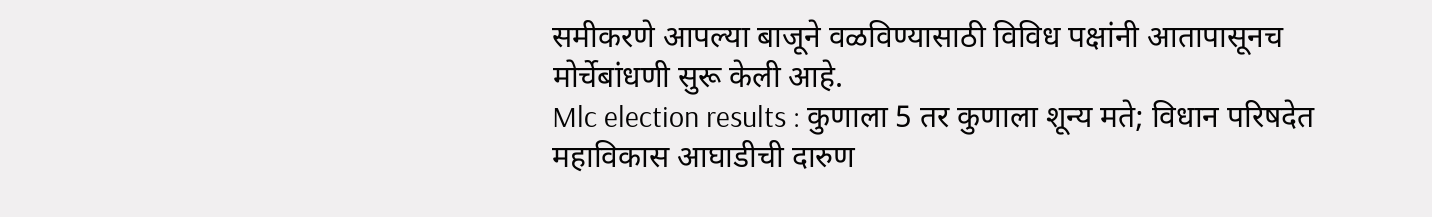समीकरणे आपल्या बाजूने वळविण्यासाठी विविध पक्षांनी आतापासूनच मोर्चेबांधणी सुरू केली आहे.
Mlc election results : कुणाला 5 तर कुणाला शून्य मते; विधान परिषदेत महाविकास आघाडीची दारुण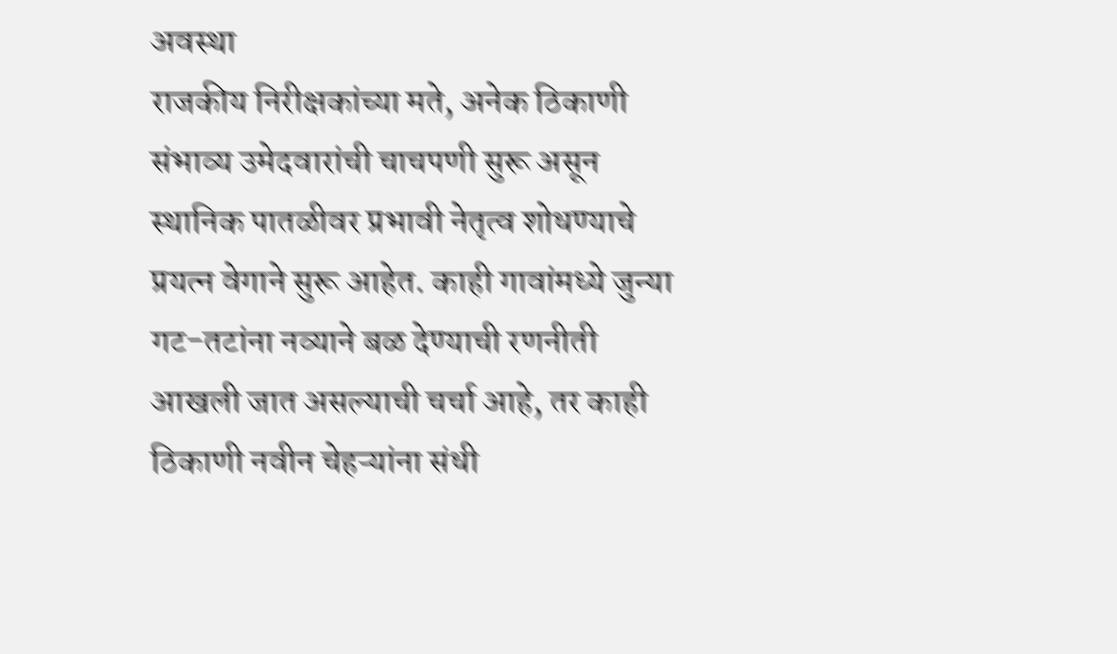अवस्था
राजकीय निरीक्षकांच्या मते, अनेक ठिकाणी संभाव्य उमेदवारांची चाचपणी सुरू असून स्थानिक पातळीवर प्रभावी नेतृत्व शोधण्याचे प्रयत्न वेगाने सुरू आहेत. काही गावांमध्ये जुन्या गट-तटांना नव्याने बळ देण्याची रणनीती आखली जात असल्याची चर्चा आहे, तर काही ठिकाणी नवीन चेहऱ्यांना संधी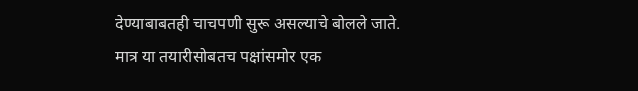देण्याबाबतही चाचपणी सुरू असल्याचे बोलले जाते.
मात्र या तयारीसोबतच पक्षांसमोर एक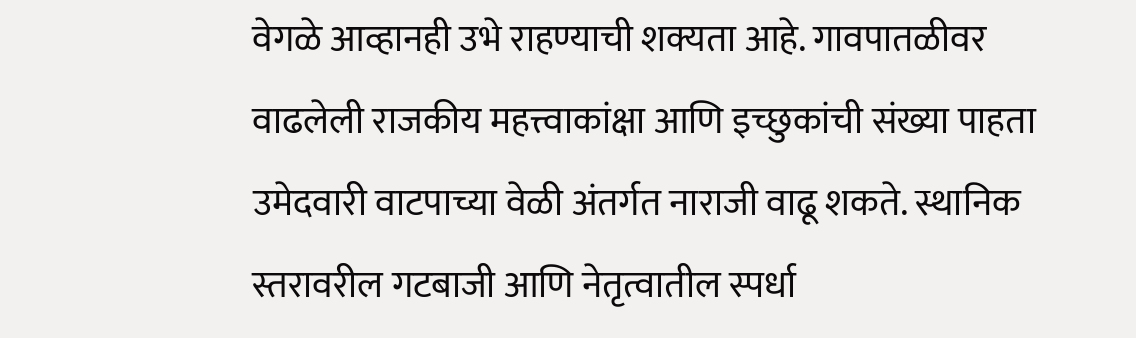वेगळे आव्हानही उभे राहण्याची शक्यता आहे. गावपातळीवर वाढलेली राजकीय महत्त्वाकांक्षा आणि इच्छुकांची संख्या पाहता उमेदवारी वाटपाच्या वेळी अंतर्गत नाराजी वाढू शकते. स्थानिक स्तरावरील गटबाजी आणि नेतृत्वातील स्पर्धा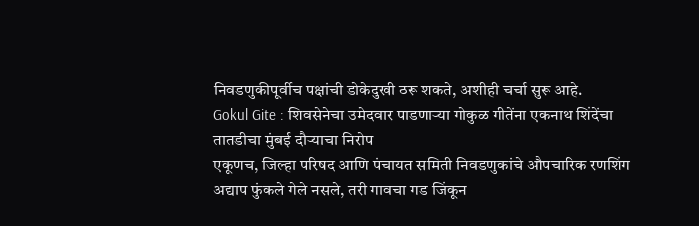निवडणुकीपूर्वीच पक्षांची डोकेदुखी ठरू शकते, अशीही चर्चा सुरू आहे.
Gokul Gite : शिवसेनेचा उमेदवार पाडणाऱ्या गोकुळ गीतेंना एकनाथ शिंदेंचा तातडीचा मुंबई दौऱ्याचा निरोप
एकूणच, जिल्हा परिषद आणि पंचायत समिती निवडणुकांचे औपचारिक रणशिंग अद्याप फुंकले गेले नसले, तरी गावचा गड जिंकून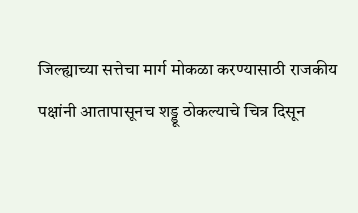जिल्ह्याच्या सत्तेचा मार्ग मोकळा करण्यासाठी राजकीय पक्षांनी आतापासूनच शड्डू ठोकल्याचे चित्र दिसून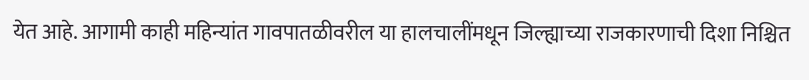येत आहे. आगामी काही महिन्यांत गावपातळीवरील या हालचालींमधून जिल्ह्याच्या राजकारणाची दिशा निश्चित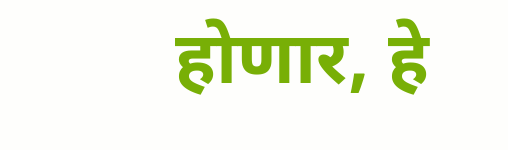होणार, हे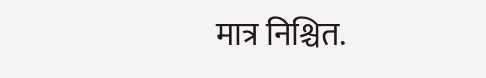मात्र निश्चित.